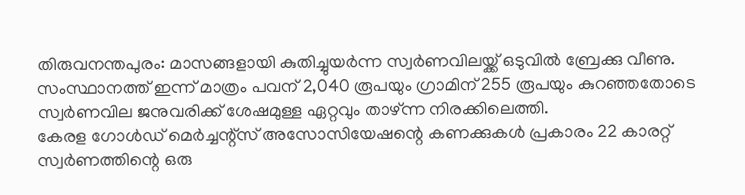തിരുവനന്തപുരം: മാസങ്ങളായി കുതിച്ചുയർന്ന സ്വർണവിലയ്ക്ക് ഒടുവിൽ ബ്രേക്കു വീണു. സംസ്ഥാനത്ത് ഇന്ന് മാത്രം പവന് 2,040 രൂപയും ഗ്രാമിന് 255 രൂപയും കുറഞ്ഞതോടെ സ്വർണവില ജനുവരിക്ക് ശേഷമുള്ള ഏറ്റവും താഴ്ന്ന നിരക്കിലെത്തി.
കേരള ഗോൾഡ് മെർച്ചന്റ്സ് അസോസിയേഷന്റെ കണക്കുകൾ പ്രകാരം 22 കാരറ്റ് സ്വർണത്തിന്റെ ഒരു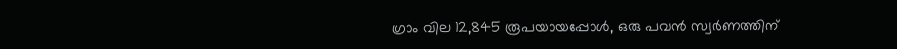ഗ്രാം വില 12,845 രൂപയായപ്പോൾ, ഒരു പവൻ സ്വർണത്തിന്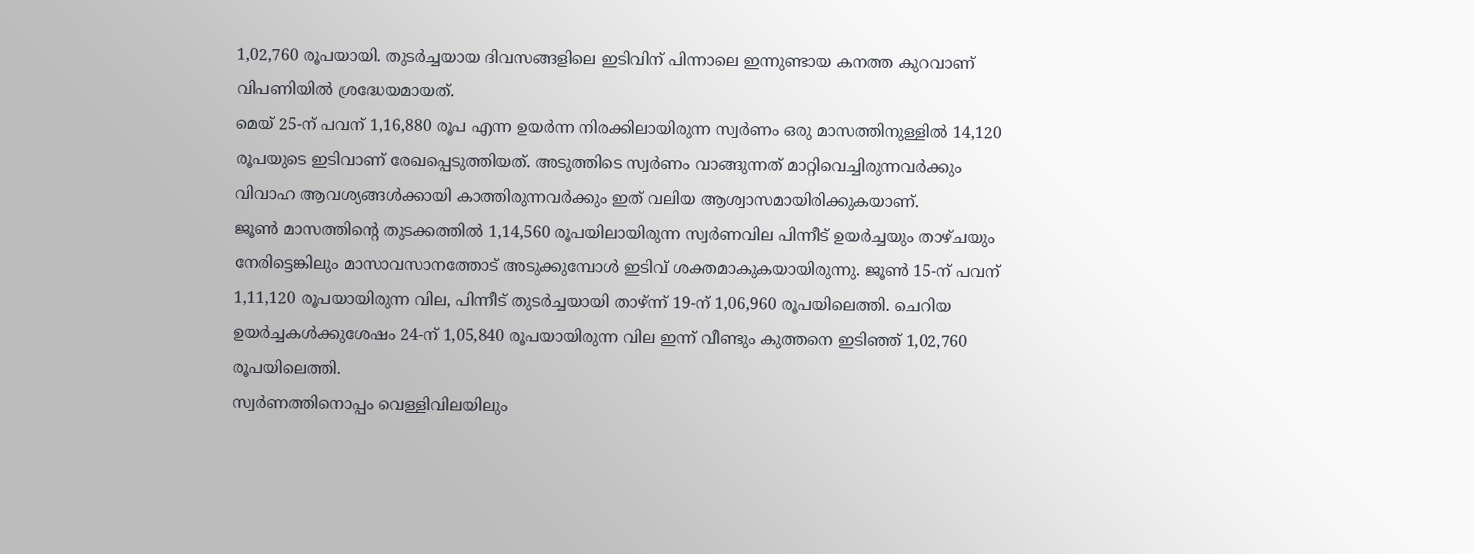1,02,760 രൂപയായി. തുടർച്ചയായ ദിവസങ്ങളിലെ ഇടിവിന് പിന്നാലെ ഇന്നുണ്ടായ കനത്ത കുറവാണ് വിപണിയിൽ ശ്രദ്ധേയമായത്.
മെയ് 25-ന് പവന് 1,16,880 രൂപ എന്ന ഉയർന്ന നിരക്കിലായിരുന്ന സ്വർണം ഒരു മാസത്തിനുള്ളിൽ 14,120 രൂപയുടെ ഇടിവാണ് രേഖപ്പെടുത്തിയത്. അടുത്തിടെ സ്വർണം വാങ്ങുന്നത് മാറ്റിവെച്ചിരുന്നവർക്കും വിവാഹ ആവശ്യങ്ങൾക്കായി കാത്തിരുന്നവർക്കും ഇത് വലിയ ആശ്വാസമായിരിക്കുകയാണ്.
ജൂൺ മാസത്തിന്റെ തുടക്കത്തിൽ 1,14,560 രൂപയിലായിരുന്ന സ്വർണവില പിന്നീട് ഉയർച്ചയും താഴ്ചയും നേരിട്ടെങ്കിലും മാസാവസാനത്തോട് അടുക്കുമ്പോൾ ഇടിവ് ശക്തമാകുകയായിരുന്നു. ജൂൺ 15-ന് പവന് 1,11,120 രൂപയായിരുന്ന വില, പിന്നീട് തുടർച്ചയായി താഴ്ന്ന് 19-ന് 1,06,960 രൂപയിലെത്തി. ചെറിയ ഉയർച്ചകൾക്കുശേഷം 24-ന് 1,05,840 രൂപയായിരുന്ന വില ഇന്ന് വീണ്ടും കുത്തനെ ഇടിഞ്ഞ് 1,02,760 രൂപയിലെത്തി.
സ്വർണത്തിനൊപ്പം വെള്ളിവിലയിലും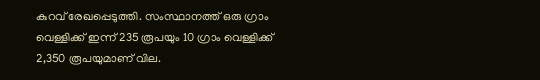കുറവ് രേഖപ്പെടുത്തി. സംസ്ഥാനത്ത് ഒരു ഗ്രാം വെള്ളിക്ക് ഇന്ന് 235 രൂപയും 10 ഗ്രാം വെള്ളിക്ക് 2,350 രൂപയുമാണ് വില.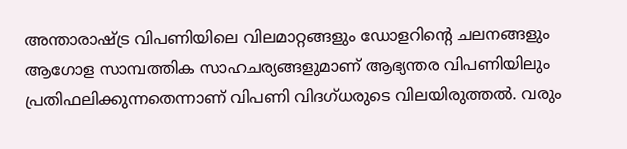അന്താരാഷ്ട്ര വിപണിയിലെ വിലമാറ്റങ്ങളും ഡോളറിന്റെ ചലനങ്ങളും ആഗോള സാമ്പത്തിക സാഹചര്യങ്ങളുമാണ് ആഭ്യന്തര വിപണിയിലും പ്രതിഫലിക്കുന്നതെന്നാണ് വിപണി വിദഗ്ധരുടെ വിലയിരുത്തൽ. വരും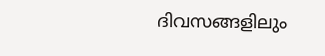ദിവസങ്ങളിലും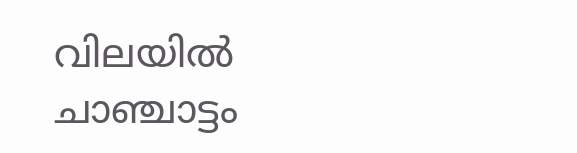വിലയിൽ ചാഞ്ചാട്ടം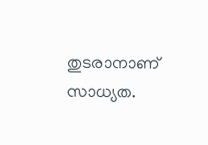തുടരാനാണ് സാധ്യത.